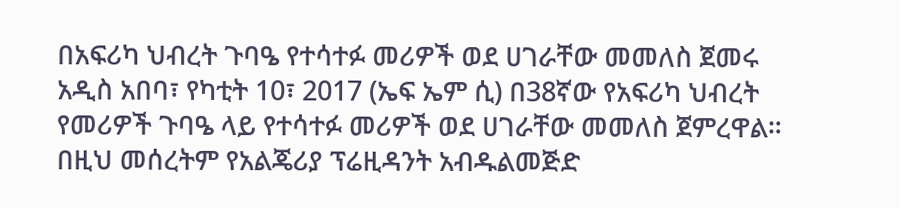በአፍሪካ ህብረት ጉባዔ የተሳተፉ መሪዎች ወደ ሀገራቸው መመለስ ጀመሩ
አዲስ አበባ፣ የካቲት 10፣ 2017 (ኤፍ ኤም ሲ) በ38ኛው የአፍሪካ ህብረት የመሪዎች ጉባዔ ላይ የተሳተፉ መሪዎች ወደ ሀገራቸው መመለስ ጀምረዋል።
በዚህ መሰረትም የአልጄሪያ ፕሬዚዳንት አብዱልመጅድ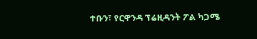ተቡን፣ የርዋንዳ ፕሬዚዳንት ፖል ካጋሜ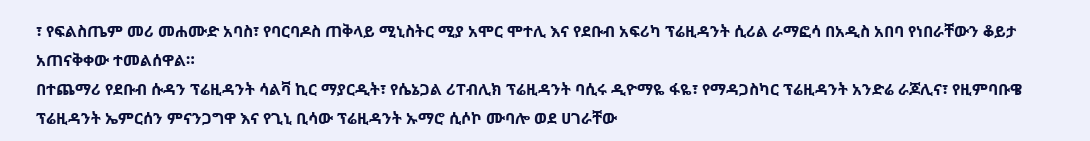፣ የፍልስጤም መሪ መሐሙድ አባስ፣ የባርባዶስ ጠቅላይ ሚኒስትር ሚያ አሞር ሞተሊ እና የደቡብ አፍሪካ ፕሬዚዳንት ሲሪል ራማፎሳ በአዲስ አበባ የነበራቸውን ቆይታ አጠናቅቀው ተመልሰዋል።
በተጨማሪ የደቡብ ሱዳን ፕሬዚዳንት ሳልቫ ኪር ማያርዲት፣ የሴኔጋል ሪፐብሊክ ፕሬዚዳንት ባሲሩ ዲዮማዬ ፋዬ፣ የማዳጋስካር ፕሬዚዳንት አንድሬ ራጆሊና፣ የዚምባቡዌ ፕሬዚዳንት ኤምርሰን ምናንጋግዋ እና የጊኒ ቢሳው ፕሬዚዳንት ኡማሮ ሲሶኮ ሙባሎ ወደ ሀገራቸው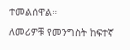ተመልሰዋል።
ለመሪዎቹ የመንግስት ከፍተኛ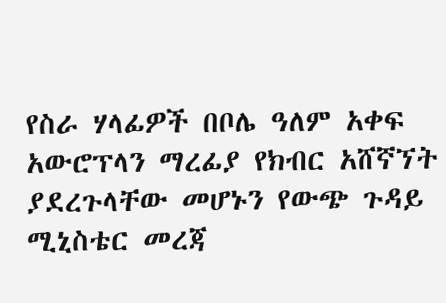የስራ ሃላፊዎች በቦሌ ዓለም አቀፍ አውሮፕላን ማረፊያ የክብር አሸኛኘት ያደረጉላቸው መሆኑን የውጭ ጉዳይ ሚኒስቴር መረጃ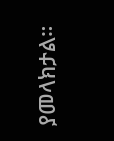ያመላክታል።